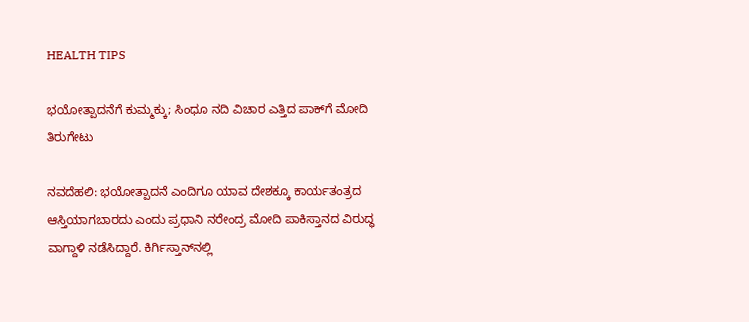HEALTH TIPS

ಭಯೋತ್ಪಾದನೆಗೆ ಕುಮ್ಮಕ್ಕು; ಸಿಂಧೂ ನದಿ ವಿಚಾರ ಎತ್ತಿದ ಪಾಕ್‌ಗೆ ಮೋದಿ ತಿರುಗೇಟು

ನವದೆಹಲಿ: ಭಯೋತ್ಪಾದನೆ ಎಂದಿಗೂ ಯಾವ ದೇಶಕ್ಕೂ ಕಾರ್ಯತಂತ್ರದ ಆಸ್ತಿಯಾಗಬಾರದು ಎಂದು ಪ್ರಧಾನಿ ನರೇಂದ್ರ ಮೋದಿ ಪಾಕಿಸ್ತಾನದ ವಿರುದ್ಧ ವಾಗ್ದಾಳಿ ನಡೆಸಿದ್ದಾರೆ. ಕಿರ್ಗಿಸ್ತಾನ್‌ನಲ್ಲಿ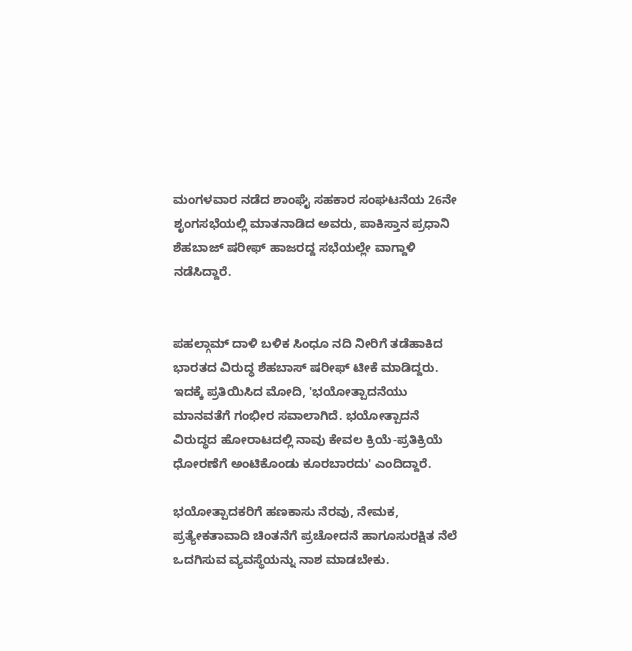ಮಂಗಳವಾರ ನಡೆದ ಶಾಂಘೈ ಸಹಕಾರ ಸಂಘಟನೆಯ 26ನೇ ಶೃಂಗಸಭೆಯಲ್ಲಿ ಮಾತನಾಡಿದ ಅವರು, ಪಾಕಿಸ್ತಾನ ಪ್ರಧಾನಿ ಶೆಹಬಾಜ್ ಷರೀಫ್ ಹಾಜರದ್ದ ಸಭೆಯಲ್ಲೇ ವಾಗ್ದಾಳಿ ನಡೆಸಿದ್ದಾರೆ.


ಪಹಲ್ಗಾಮ್ ದಾಳಿ ಬಳಿಕ ಸಿಂಧೂ ನದಿ ನೀರಿಗೆ ತಡೆಹಾಕಿದ ಭಾರತದ ವಿರುದ್ಧ ಶೆಹಬಾಸ್ ಷರೀಫ್ ಟೀಕೆ ಮಾಡಿದ್ದರು. ಇದಕ್ಕೆ ಪ್ರತಿಯಿಸಿದ ಮೋದಿ, 'ಭಯೋತ್ಪಾದನೆಯು ಮಾನವತೆಗೆ ಗಂಭೀರ ಸವಾಲಾಗಿದೆ. ಭಯೋತ್ಪಾದನೆ ವಿರುದ್ಧದ ಹೋರಾಟದಲ್ಲಿ ನಾವು ಕೇವಲ ಕ್ರಿಯೆ-ಪ್ರತಿಕ್ರಿಯೆ ಧೋರಣೆಗೆ ಅಂಟಿಕೊಂಡು ಕೂರಬಾರದು' ಎಂದಿದ್ದಾರೆ.

ಭಯೋತ್ಪಾದಕರಿಗೆ ಹಣಕಾಸು ನೆರವು, ನೇಮಕ, ಪ್ರತ್ಯೇಕತಾವಾದಿ ಚಿಂತನೆಗೆ ಪ್ರಚೋದನೆ ಹಾಗೂಸುರಕ್ಷಿತ ನೆಲೆ ಒದಗಿಸುವ ವ್ಯವಸ್ಥೆಯನ್ನು ನಾಶ ಮಾಡಬೇಕು.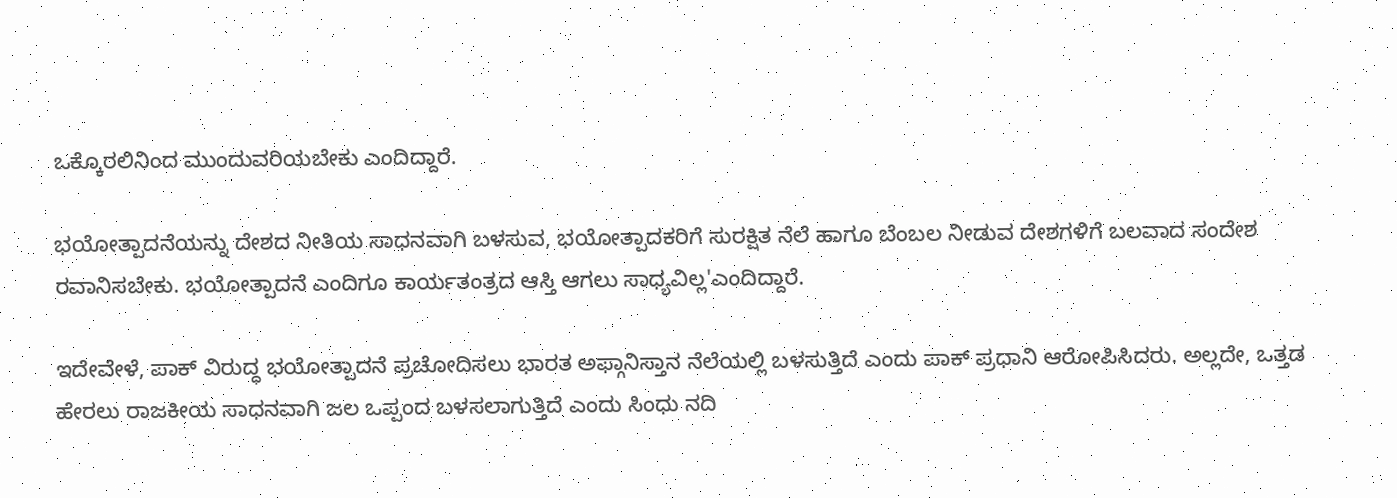ಒಕ್ಕೊರಲಿನಿಂದ ಮುಂದುವರಿಯಬೇಕು ಎಂದಿದ್ದಾರೆ.

ಭಯೋತ್ಪಾದನೆಯನ್ನು ದೇಶದ ನೀತಿಯ ಸಾಧನವಾಗಿ ಬಳಸುವ, ಭಯೋತ್ಪಾದಕರಿಗೆ ಸುರಕ್ಷಿತ ನೆಲೆ ಹಾಗೂ ಬೆಂಬಲ ನೀಡುವ ದೇಶಗಳಿಗೆ ಬಲವಾದ ಸಂದೇಶ ರವಾನಿಸಬೇಕು. ಭಯೋತ್ಪಾದನೆ ಎಂದಿಗೂ ಕಾರ್ಯತಂತ್ರದ ಆಸ್ತಿ ಆಗಲು ಸಾಧ್ಯವಿಲ್ಲ'ಎಂದಿದ್ದಾರೆ.

ಇದೇವೇಳೆ, ಪಾಕ್ ವಿರುದ್ಧ ಭಯೋತ್ಪಾದನೆ ಪ್ರಚೋದಿಸಲು ಭಾರತ ಅಫ್ಗಾನಿಸ್ತಾನ ನೆಲೆಯಲ್ಲಿ ಬಳಸುತ್ತಿದೆ ಎಂದು ಪಾಕ್ ಪ್ರಧಾನಿ ಆರೋಪಿಸಿದರು. ಅಲ್ಲದೇ, ಒತ್ತಡ ಹೇರಲು ರಾಜಕೀಯ ಸಾಧನವಾಗಿ ಜಲ ಒಪ್ಪಂದ ಬಳಸಲಾಗುತ್ತಿದೆ ಎಂದು ಸಿಂಧು ನದಿ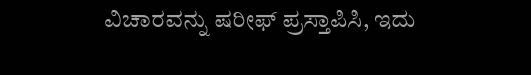ವಿಚಾರವನ್ನು ಷರೀಫ್ ಪ್ರಸ್ತಾಪಿಸಿ, ಇದು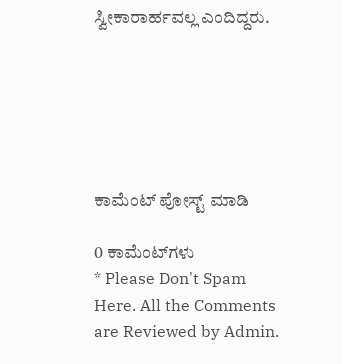ಸ್ವೀಕಾರಾರ್ಹವಲ್ಲ ಎಂದಿದ್ದರು.






ಕಾಮೆಂಟ್‌‌ ಪೋಸ್ಟ್‌ ಮಾಡಿ

0 ಕಾಮೆಂಟ್‌ಗಳು
* Please Don't Spam Here. All the Comments are Reviewed by Admin.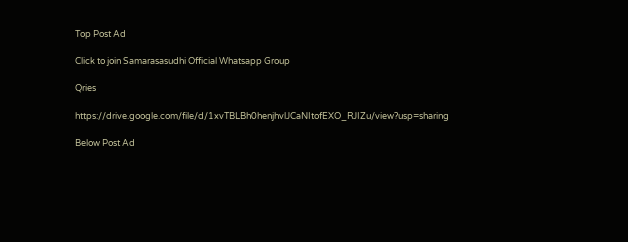Top Post Ad

Click to join Samarasasudhi Official Whatsapp Group

Qries

https://drive.google.com/file/d/1xvTBLBh0henjhvlJCaNItofEXO_RJIZu/view?usp=sharing

Below Post Ad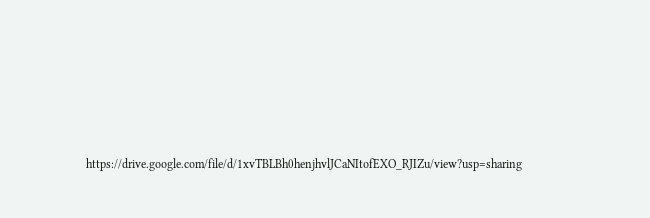https://drive.google.com/file/d/1xvTBLBh0henjhvlJCaNItofEXO_RJIZu/view?usp=sharing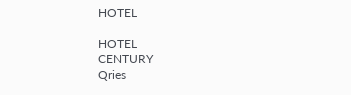HOTEL

HOTEL
CENTURY
Qries